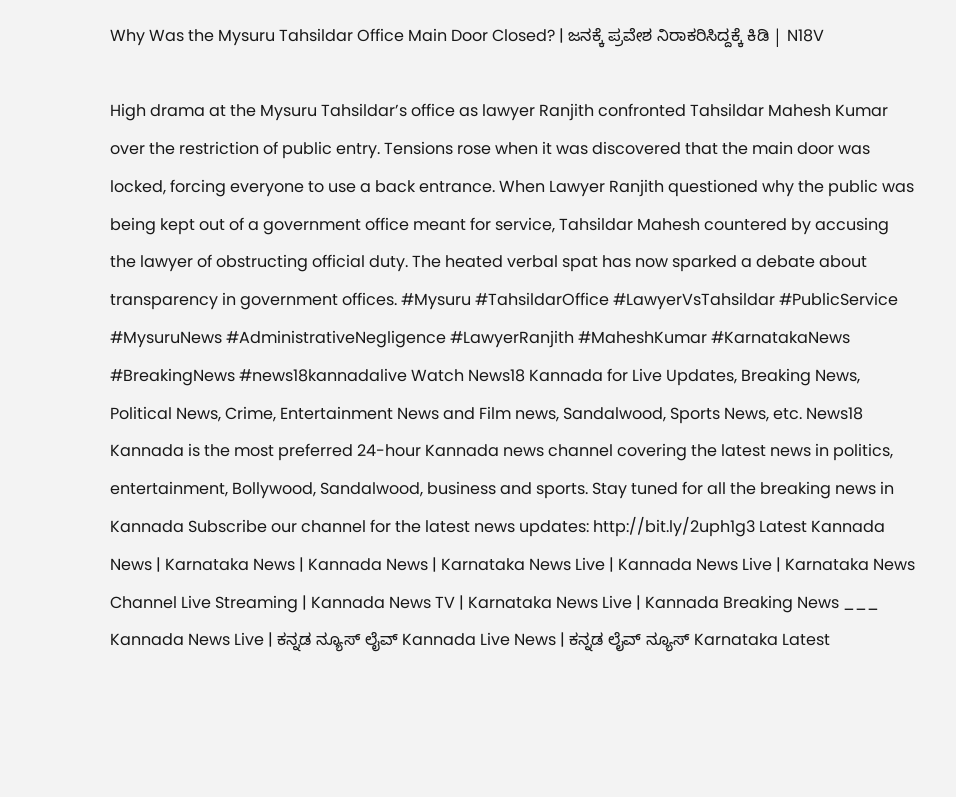Why Was the Mysuru Tahsildar Office Main Door Closed? | ಜನಕ್ಕೆ ಪ್ರವೇಶ ನಿರಾಕರಿಸಿದ್ದಕ್ಕೆ ಕಿಡಿ | N18V

High drama at the Mysuru Tahsildar’s office as lawyer Ranjith confronted Tahsildar Mahesh Kumar over the restriction of public entry. Tensions rose when it was discovered that the main door was locked, forcing everyone to use a back entrance. When Lawyer Ranjith questioned why the public was being kept out of a government office meant for service, Tahsildar Mahesh countered by accusing the lawyer of obstructing official duty. The heated verbal spat has now sparked a debate about transparency in government offices. #Mysuru #TahsildarOffice #LawyerVsTahsildar #PublicService #MysuruNews #AdministrativeNegligence #LawyerRanjith #MaheshKumar #KarnatakaNews #BreakingNews #news18kannadalive Watch News18 Kannada for Live Updates, Breaking News, Political News, Crime, Entertainment News and Film news, Sandalwood, Sports News, etc. News18 Kannada is the most preferred 24-hour Kannada news channel covering the latest news in politics, entertainment, Bollywood, Sandalwood, business and sports. Stay tuned for all the breaking news in Kannada Subscribe our channel for the latest news updates: http://bit.ly/2uph1g3 Latest Kannada News | Karnataka News | Kannada News | Karnataka News Live | Kannada News Live | Karnataka News Channel Live Streaming | Kannada News TV | Karnataka News Live | Kannada Breaking News ___ Kannada News Live | ಕನ್ನಡ ನ್ಯೂಸ್ ಲೈವ್ Kannada Live News | ಕನ್ನಡ ಲೈವ್ ನ್ಯೂಸ್ Karnataka Latest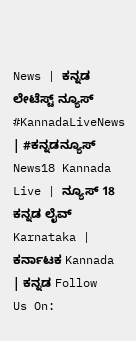News | ಕನ್ನಡ ಲೇಟೆಸ್ಟ್ ನ್ಯೂಸ್ #KannadaLiveNews | #ಕನ್ನಡನ್ಯೂಸ್ News18 Kannada Live | ನ್ಯೂಸ್ 18 ಕನ್ನಡ ಲೈವ್ Karnataka | ಕರ್ನಾಟಕ Kannada | ಕನ್ನಡ Follow Us On: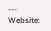--- Website: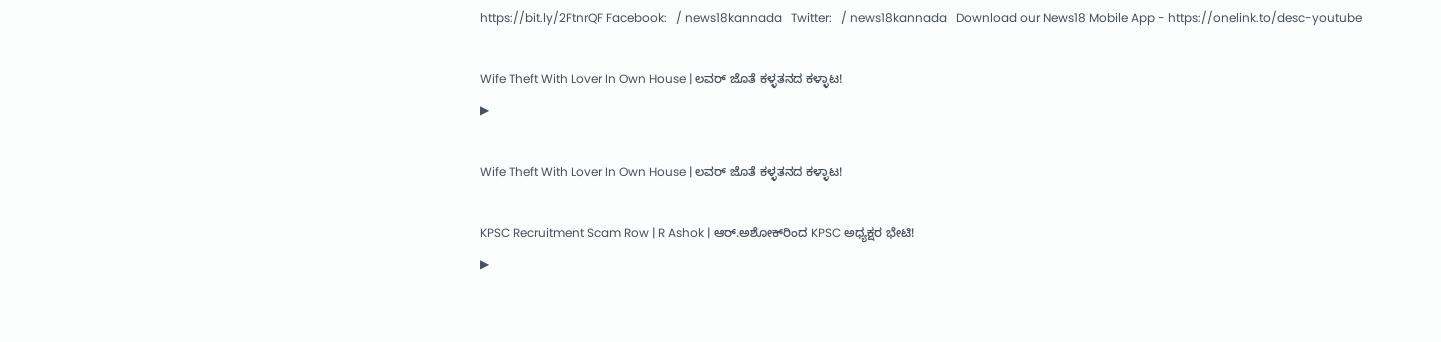https://bit.ly/2FtnrQF Facebook:   / news18kannada   Twitter:   / news18kannada   Download our News18 Mobile App - https://onelink.to/desc-youtube

Wife Theft With Lover In Own House | ಲವರ್ ಜೊತೆ ಕಳ್ಳತನದ ಕಳ್ಳಾಟ!
▶

Wife Theft With Lover In Own House | ಲವರ್ ಜೊತೆ ಕಳ್ಳತನದ ಕಳ್ಳಾಟ!

KPSC Recruitment Scam Row | R Ashok | ಆರ್.ಅಶೋಕ್‌ರಿಂದ KPSC ಅಧ್ಯಕ್ಷರ ಭೇಟಿ!
▶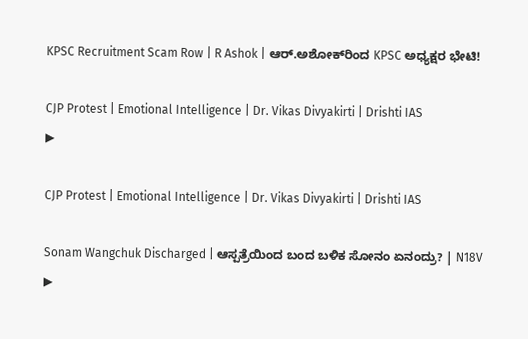KPSC Recruitment Scam Row | R Ashok | ಆರ್.ಅಶೋಕ್‌ರಿಂದ KPSC ಅಧ್ಯಕ್ಷರ ಭೇಟಿ!

CJP Protest | Emotional Intelligence | Dr. Vikas Divyakirti | Drishti IAS
▶

CJP Protest | Emotional Intelligence | Dr. Vikas Divyakirti | Drishti IAS

Sonam Wangchuk Discharged | ಆಸ್ಪತ್ರೆಯಿಂದ ಬಂದ ಬಳಿಕ ಸೋನಂ ಏನಂದ್ರು? | N18V
▶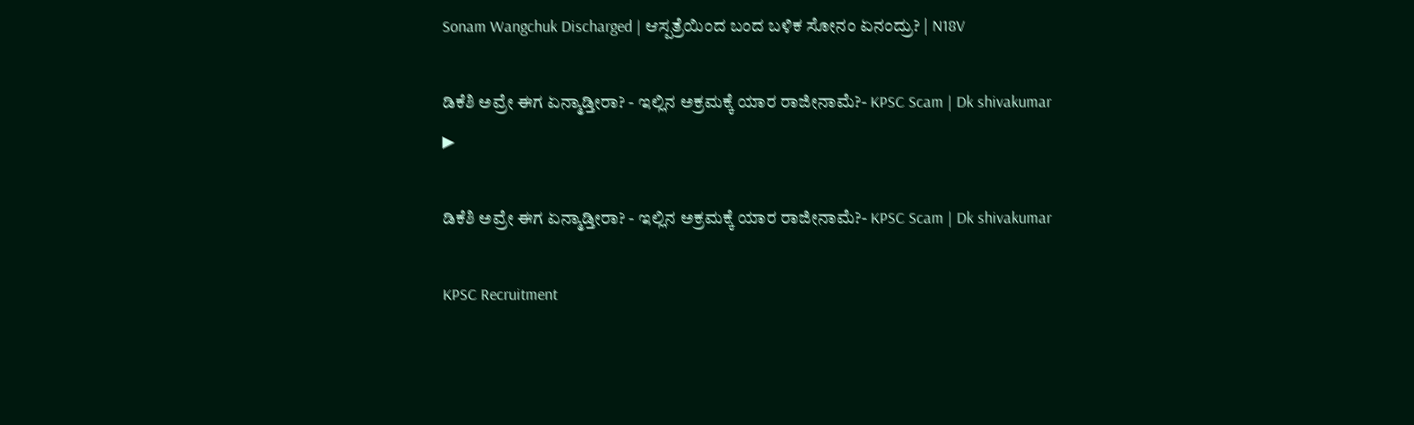Sonam Wangchuk Discharged | ಆಸ್ಪತ್ರೆಯಿಂದ ಬಂದ ಬಳಿಕ ಸೋನಂ ಏನಂದ್ರು? | N18V

ಡಿಕೆಶಿ ಅವ್ರೇ ಈಗ ಏನ್ಮಾಡ್ತೀರಾ? - ಇಲ್ಲಿನ ಅಕ್ರಮಕ್ಕೆ ಯಾರ ರಾಜೀನಾಮೆ?- KPSC Scam | Dk shivakumar
▶

ಡಿಕೆಶಿ ಅವ್ರೇ ಈಗ ಏನ್ಮಾಡ್ತೀರಾ? - ಇಲ್ಲಿನ ಅಕ್ರಮಕ್ಕೆ ಯಾರ ರಾಜೀನಾಮೆ?- KPSC Scam | Dk shivakumar

KPSC Recruitment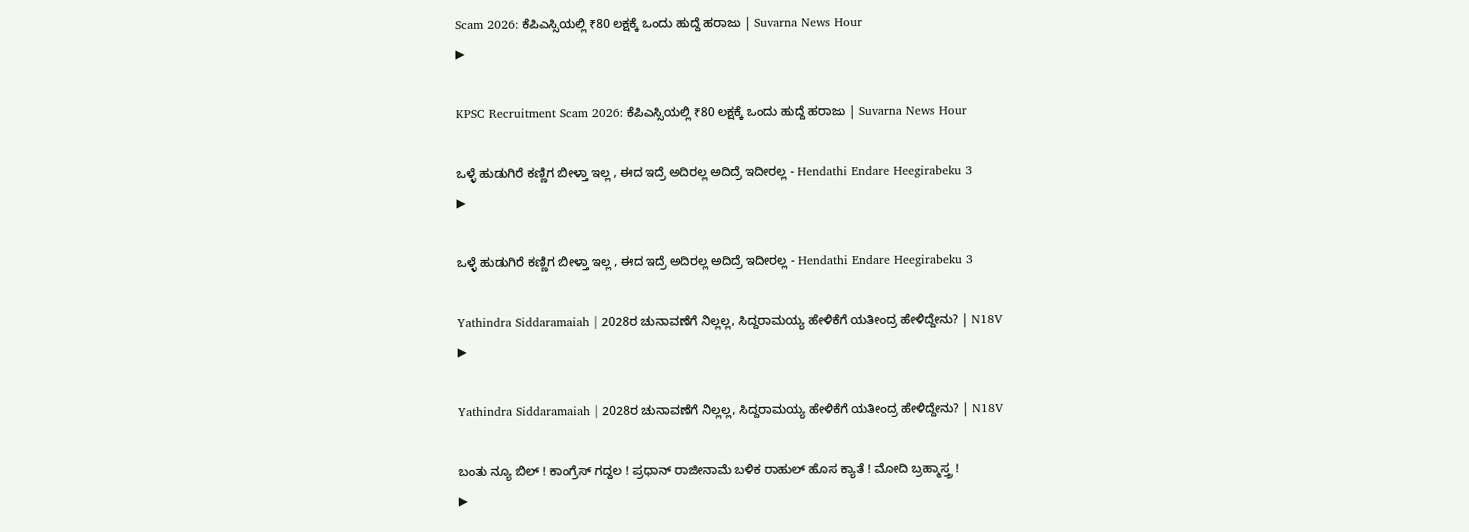Scam 2026: ಕೆಪಿಎಸ್ಸಿಯಲ್ಲಿ ₹80 ಲಕ್ಷಕ್ಕೆ ಒಂದು ಹುದ್ದೆ ಹರಾಜು | Suvarna News Hour
▶

KPSC Recruitment Scam 2026: ಕೆಪಿಎಸ್ಸಿಯಲ್ಲಿ ₹80 ಲಕ್ಷಕ್ಕೆ ಒಂದು ಹುದ್ದೆ ಹರಾಜು | Suvarna News Hour

ಒಳ್ಳೆ ಹುಡುಗಿರೆ ಕಣ್ಣಿಗ ಬೀಳ್ತಾ ಇಲ್ಲ , ಈದ ಇದ್ರೆ ಅದಿರಲ್ಲ ಅದಿದ್ರೆ ಇದೀರಲ್ಲ - Hendathi Endare Heegirabeku 3
▶

ಒಳ್ಳೆ ಹುಡುಗಿರೆ ಕಣ್ಣಿಗ ಬೀಳ್ತಾ ಇಲ್ಲ , ಈದ ಇದ್ರೆ ಅದಿರಲ್ಲ ಅದಿದ್ರೆ ಇದೀರಲ್ಲ - Hendathi Endare Heegirabeku 3

Yathindra Siddaramaiah | 2028ರ ಚುನಾವಣೆಗೆ ನಿಲ್ಲಲ್ಲ, ಸಿದ್ದರಾಮಯ್ಯ ಹೇಳಿಕೆಗೆ ಯತೀಂದ್ರ ಹೇಳಿದ್ದೇನು? | N18V
▶

Yathindra Siddaramaiah | 2028ರ ಚುನಾವಣೆಗೆ ನಿಲ್ಲಲ್ಲ, ಸಿದ್ದರಾಮಯ್ಯ ಹೇಳಿಕೆಗೆ ಯತೀಂದ್ರ ಹೇಳಿದ್ದೇನು? | N18V

ಬಂತು ನ್ಯೂ ಬಿಲ್ ! ಕಾಂಗ್ರೆಸ್ ಗದ್ದಲ ! ಪ್ರಧಾನ್ ರಾಜೀನಾಮೆ ಬಳಿಕ ರಾಹುಲ್ ಹೊಸ ಕ್ಯಾತೆ ! ಮೋದಿ ಬ್ರಹ್ಮಾಸ್ತ್ರ !
▶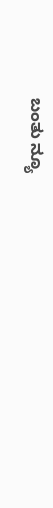ಬಂತು ನ್ಯೂ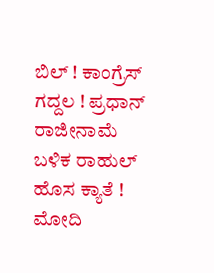ಬಿಲ್ ! ಕಾಂಗ್ರೆಸ್ ಗದ್ದಲ ! ಪ್ರಧಾನ್ ರಾಜೀನಾಮೆ ಬಳಿಕ ರಾಹುಲ್ ಹೊಸ ಕ್ಯಾತೆ ! ಮೋದಿ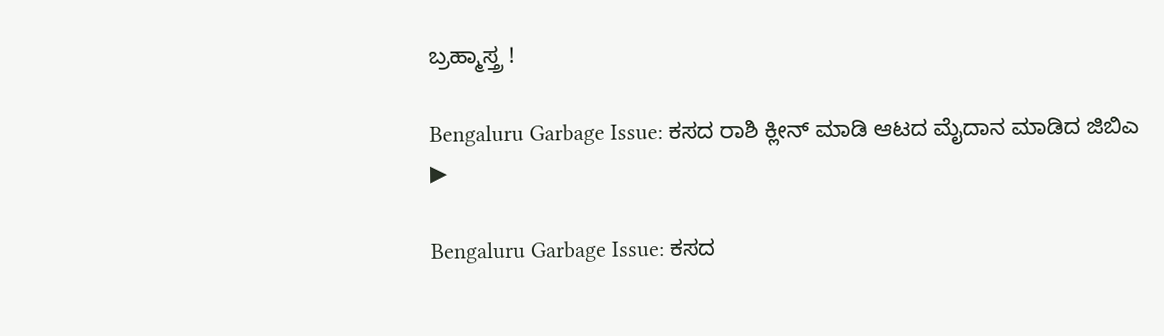ಬ್ರಹ್ಮಾಸ್ತ್ರ !

Bengaluru Garbage Issue: ಕಸದ ರಾಶಿ ಕ್ಲೀನ್ ಮಾಡಿ ಆಟದ ಮೈದಾನ ಮಾಡಿದ ಜಿಬಿಎ
▶

Bengaluru Garbage Issue: ಕಸದ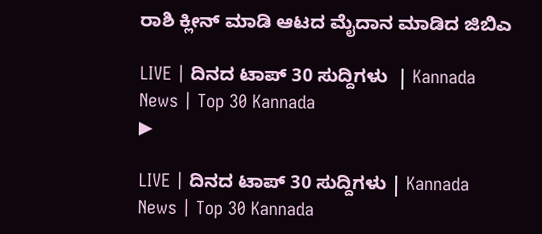ರಾಶಿ ಕ್ಲೀನ್ ಮಾಡಿ ಆಟದ ಮೈದಾನ ಮಾಡಿದ ಜಿಬಿಎ

LIVE | ದಿನದ ಟಾಪ್ 30 ಸುದ್ದಿಗಳು  | Kannada News | Top 30 Kannada
▶

LIVE | ದಿನದ ಟಾಪ್ 30 ಸುದ್ದಿಗಳು | Kannada News | Top 30 Kannada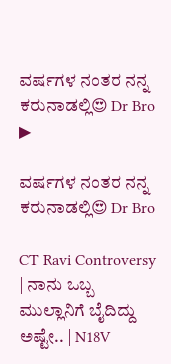ವರ್ಷಗಳ ನಂತರ ನನ್ನ ಕರುನಾಡಲ್ಲಿ😍 Dr Bro
▶

ವರ್ಷಗಳ ನಂತರ ನನ್ನ ಕರುನಾಡಲ್ಲಿ😍 Dr Bro

CT Ravi Controversy | ನಾನು ಒಬ್ಬ ಮುಲ್ಲಾನಿಗೆ ಬೈದಿದ್ದು ಅಷ್ಟೇ.. | N18V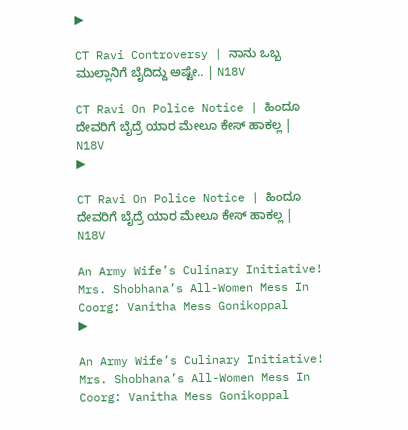▶

CT Ravi Controversy | ನಾನು ಒಬ್ಬ ಮುಲ್ಲಾನಿಗೆ ಬೈದಿದ್ದು ಅಷ್ಟೇ.. | N18V

CT Ravi On Police Notice | ಹಿಂದೂ ದೇವರಿಗೆ ಬೈದ್ರೆ ಯಾರ ಮೇಲೂ ಕೇಸ್ ಹಾಕಲ್ಲ | N18V
▶

CT Ravi On Police Notice | ಹಿಂದೂ ದೇವರಿಗೆ ಬೈದ್ರೆ ಯಾರ ಮೇಲೂ ಕೇಸ್ ಹಾಕಲ್ಲ | N18V

An Army Wife’s Culinary Initiative! Mrs. Shobhana’s All-Women Mess In Coorg: Vanitha Mess Gonikoppal
▶

An Army Wife’s Culinary Initiative! Mrs. Shobhana’s All-Women Mess In Coorg: Vanitha Mess Gonikoppal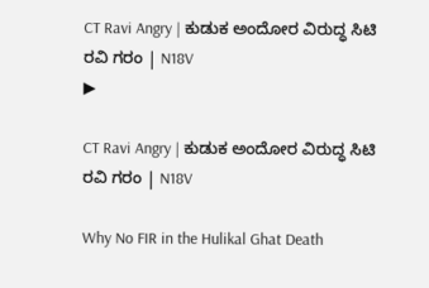CT Ravi Angry | ಕುಡುಕ ಅಂದೋರ ವಿರುದ್ಧ ಸಿಟಿ ರವಿ ಗರಂ | N18V
▶

CT Ravi Angry | ಕುಡುಕ ಅಂದೋರ ವಿರುದ್ಧ ಸಿಟಿ ರವಿ ಗರಂ | N18V

Why No FIR in the Hulikal Ghat Death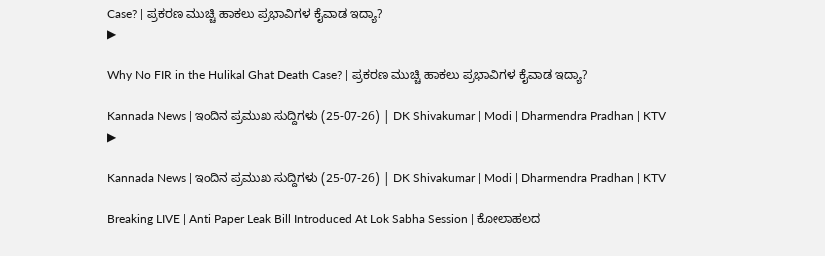Case? | ಪ್ರಕರಣ ಮುಚ್ಚಿ ಹಾಕಲು ಪ್ರಭಾವಿಗಳ ಕೈವಾಡ ಇದ್ಯಾ?
▶

Why No FIR in the Hulikal Ghat Death Case? | ಪ್ರಕರಣ ಮುಚ್ಚಿ ಹಾಕಲು ಪ್ರಭಾವಿಗಳ ಕೈವಾಡ ಇದ್ಯಾ?

Kannada News | ಇಂದಿನ ಪ್ರಮುಖ ಸುದ್ದಿಗಳು (25-07-26) | DK Shivakumar | Modi | Dharmendra Pradhan | KTV
▶

Kannada News | ಇಂದಿನ ಪ್ರಮುಖ ಸುದ್ದಿಗಳು (25-07-26) | DK Shivakumar | Modi | Dharmendra Pradhan | KTV

Breaking LIVE | Anti Paper Leak Bill Introduced At Lok Sabha Session | ಕೋಲಾಹಲದ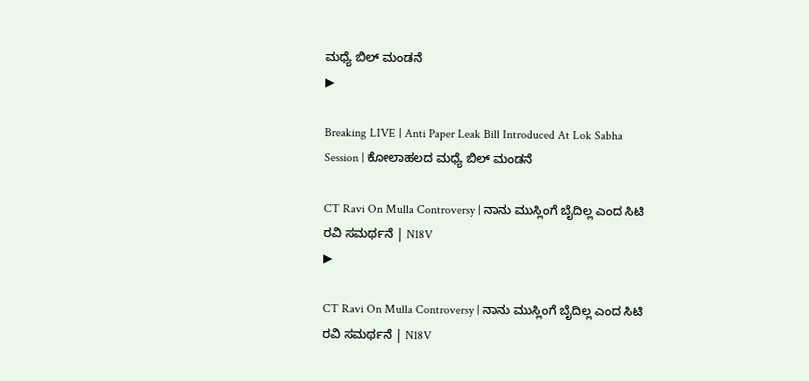ಮಧ್ಯೆ ಬಿಲ್ ಮಂಡನೆ
▶

Breaking LIVE | Anti Paper Leak Bill Introduced At Lok Sabha Session | ಕೋಲಾಹಲದ ಮಧ್ಯೆ ಬಿಲ್ ಮಂಡನೆ

CT Ravi On Mulla Controversy | ನಾನು ಮುಸ್ಲಿಂಗೆ ಬೈದಿಲ್ಲ ಎಂದ ಸಿಟಿ ರವಿ ಸಮರ್ಥನೆ | N18V
▶

CT Ravi On Mulla Controversy | ನಾನು ಮುಸ್ಲಿಂಗೆ ಬೈದಿಲ್ಲ ಎಂದ ಸಿಟಿ ರವಿ ಸಮರ್ಥನೆ | N18V